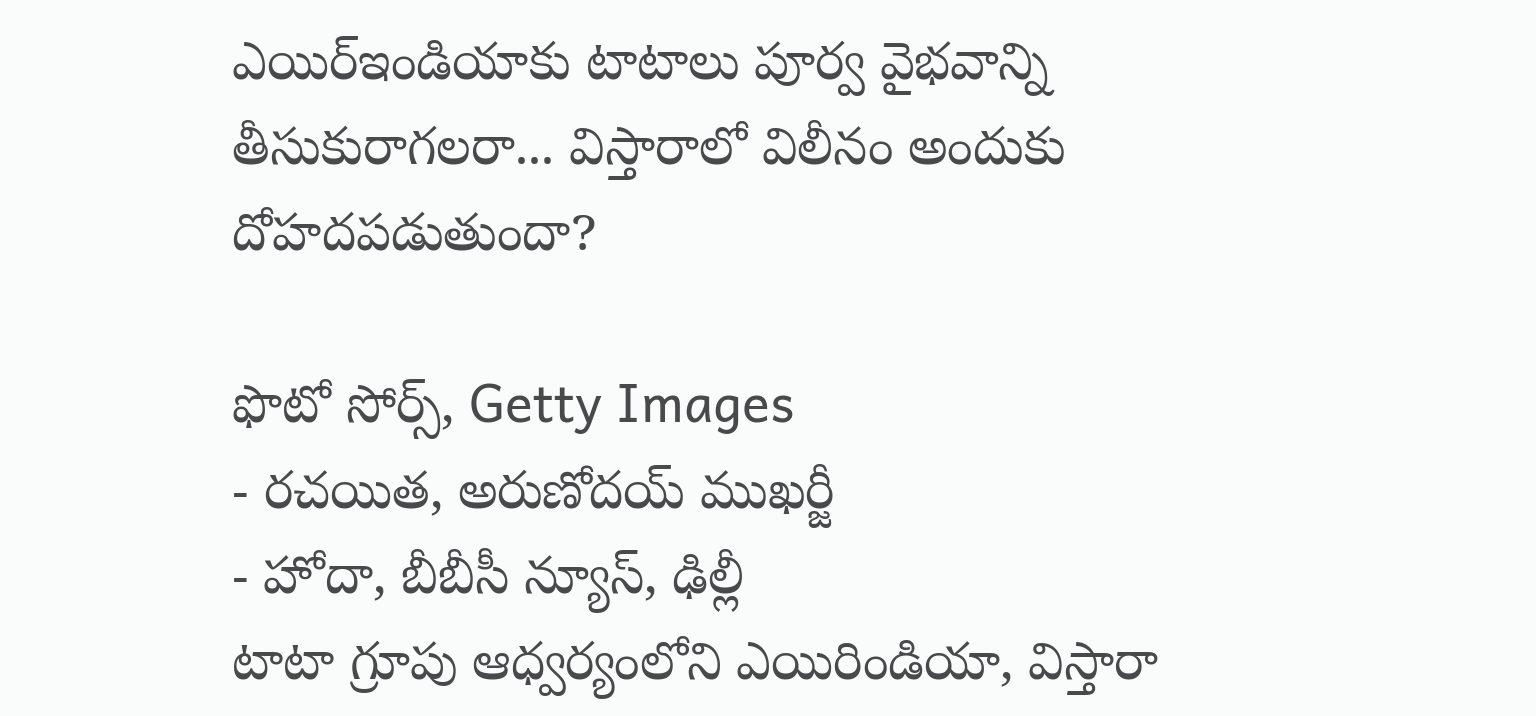ఎయిర్ఇండియాకు టాటాలు పూర్వ వైభవాన్ని తీసుకురాగలరా... విస్తారాలో విలీనం అందుకు దోహదపడుతుందా?

ఫొటో సోర్స్, Getty Images
- రచయిత, అరుణోదయ్ ముఖర్జీ
- హోదా, బీబీసీ న్యూస్, ఢిల్లీ
టాటా గ్రూపు ఆధ్వర్యంలోని ఎయిరిండియా, విస్తారా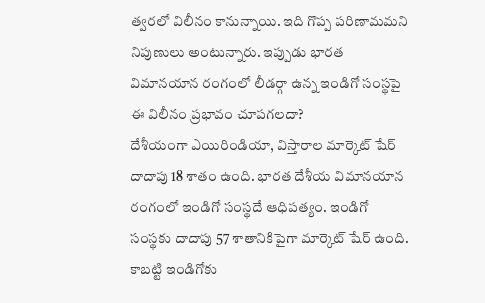త్వరలో విలీనం కానున్నాయి. ఇది గొప్ప పరిణామమని నిపుణులు అంటున్నారు. ఇప్పుడు భారత విమానయాన రంగంలో లీడర్గా ఉన్న ఇండిగో సంస్థపై ఈ విలీనం ప్రభావం చూపగలదా?
దేశీయంగా ఎయిరిండియా, విస్తారాల మార్కెట్ షేర్ దాదాపు 18 శాతం ఉంది. భారత దేశీయ విమానయాన రంగంలో ఇండిగో సంస్థదే ఆధిపత్యం. ఇండిగో సంస్థకు దాదాపు 57 శాతానికిపైగా మార్కెట్ షేర్ ఉంది. కాబట్టి ఇండిగోకు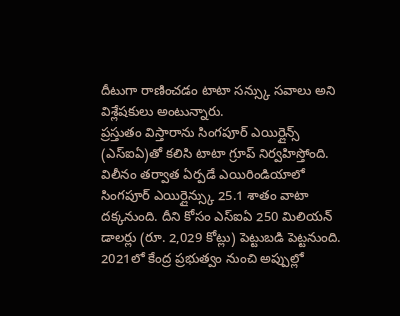దీటుగా రాణించడం టాటా సన్స్కు సవాలు అని విశ్లేషకులు అంటున్నారు.
ప్రస్తుతం విస్తారాను సింగపూర్ ఎయిర్లైన్స్ (ఎస్ఐఏ)తో కలిసి టాటా గ్రూప్ నిర్వహిస్తోంది. విలీనం తర్వాత ఏర్పడే ఎయిరిండియాలో సింగపూర్ ఎయిర్లైన్స్కు 25.1 శాతం వాటా దక్కనుంది. దీని కోసం ఎస్ఐఏ 250 మిలియన్ డాలర్లు (రూ. 2,029 కోట్లు) పెట్టుబడి పెట్టనుంది.
2021లో కేంద్ర ప్రభుత్వం నుంచి అప్పుల్లో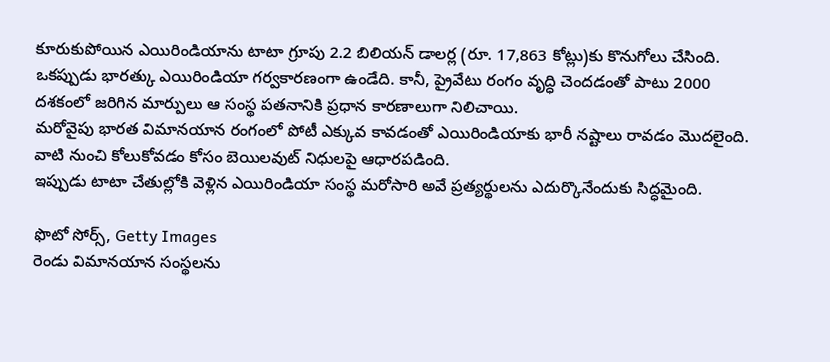కూరుకుపోయిన ఎయిరిండియాను టాటా గ్రూపు 2.2 బిలియన్ డాలర్ల (రూ. 17,863 కోట్లు)కు కొనుగోలు చేసింది.
ఒకప్పుడు భారత్కు ఎయిరిండియా గర్వకారణంగా ఉండేది. కానీ, ప్రైవేటు రంగం వృద్ధి చెందడంతో పాటు 2000 దశకంలో జరిగిన మార్పులు ఆ సంస్థ పతనానికి ప్రధాన కారణాలుగా నిలిచాయి.
మరోవైపు భారత విమానయాన రంగంలో పోటీ ఎక్కువ కావడంతో ఎయిరిండియాకు భారీ నష్టాలు రావడం మొదలైంది. వాటి నుంచి కోలుకోవడం కోసం బెయిలవుట్ నిధులపై ఆధారపడింది.
ఇప్పుడు టాటా చేతుల్లోకి వెళ్లిన ఎయిరిండియా సంస్థ మరోసారి అవే ప్రత్యర్థులను ఎదుర్కొనేందుకు సిద్ధమైంది.

ఫొటో సోర్స్, Getty Images
రెండు విమానయాన సంస్థలను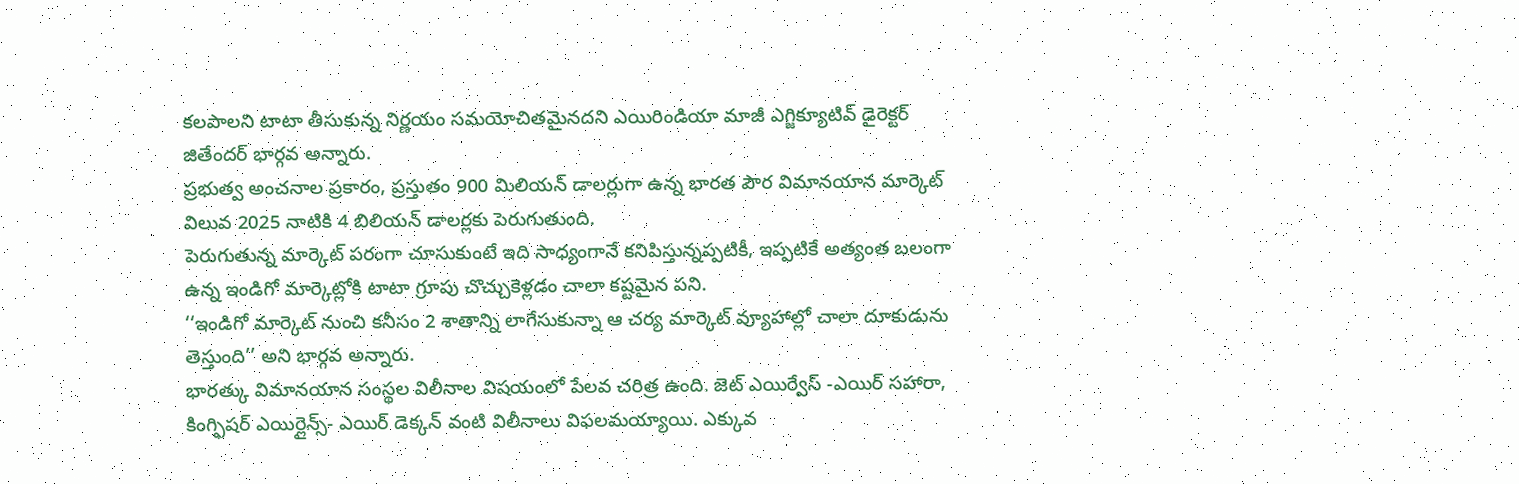కలపాలని టాటా తీసుకున్న నిర్ణయం సమయోచితమైనదని ఎయిరిండియా మాజీ ఎగ్జిక్యూటివ్ డైరెక్టర్ జితేందర్ భార్గవ అన్నారు.
ప్రభుత్వ అంచనాల ప్రకారం, ప్రస్తుతం 900 మిలియన్ డాలర్లుగా ఉన్న భారత పౌర విమానయాన మార్కెట్ విలువ 2025 నాటికి 4 బిలియన్ డాలర్లకు పెరుగుతుంది.
పెరుగుతున్న మార్కెట్ పరంగా చూసుకుంటే ఇది సాధ్యంగానే కనిపిస్తున్నప్పటికీ, ఇప్పటికే అత్యంత బలంగా ఉన్న ఇండిగో మార్కెట్లోకి టాటా గ్రూపు చొచ్చుకెళ్లడం చాలా కష్టమైన పని.
‘‘ఇండిగో మార్కెట్ నుంచి కనీసం 2 శాతాన్ని లాగేసుకున్నా ఆ చర్య మార్కెట్ వ్యూహాల్లో చాలా దూకుడును తెస్తుంది’’ అని భార్గవ అన్నారు.
భారత్కు విమానయాన సంస్థల విలీనాల విషయంలో పేలవ చరిత్ర ఉంది. జెట్ ఎయిర్వేస్ -ఎయిర్ సహారా, కింగ్ఫిషర్ ఎయిర్లైన్స్- ఎయిర్ డెక్కన్ వంటి విలీనాలు విఫలమయ్యాయి. ఎక్కువ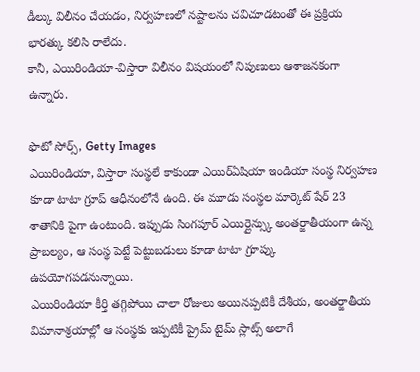డీల్కు విలీనం చేయడం, నిర్వహణలో నష్టాలను చవిచూడటంతో ఈ ప్రక్రియ భారత్కు కలిసి రాలేదు.
కానీ, ఎయిరిండియా-విస్తారా విలీనం విషయంలో నిపుణులు ఆశాజనకంగా ఉన్నారు.

ఫొటో సోర్స్, Getty Images
ఎయిరిండియా, విస్తారా సంస్థలే కాకుండా ఎయిర్ఏషియా ఇండియా సంస్థ నిర్వహణ కూడా టాటా గ్రూప్ ఆధీనంలోనే ఉంది. ఈ మూడు సంస్థల మార్కెట్ షేర్ 23 శాతానికి పైగా ఉంటుంది. ఇప్పుడు సింగపూర్ ఎయిర్లైన్స్కు అంతర్జాతీయంగా ఉన్న ప్రాబల్యం, ఆ సంస్థ పెట్టే పెట్టుబడులు కూడా టాటా గ్రూప్కు ఉపయోగపడనున్నాయి.
ఎయిరిండియా కీర్తి తగ్గిపోయి చాలా రోజులు అయినప్పటికీ దేశీయ, అంతర్జాతీయ విమానాశ్రయాల్లో ఆ సంస్థకు ఇప్పటికీ ప్రైమ్ టైమ్ స్లాట్స్ అలాగే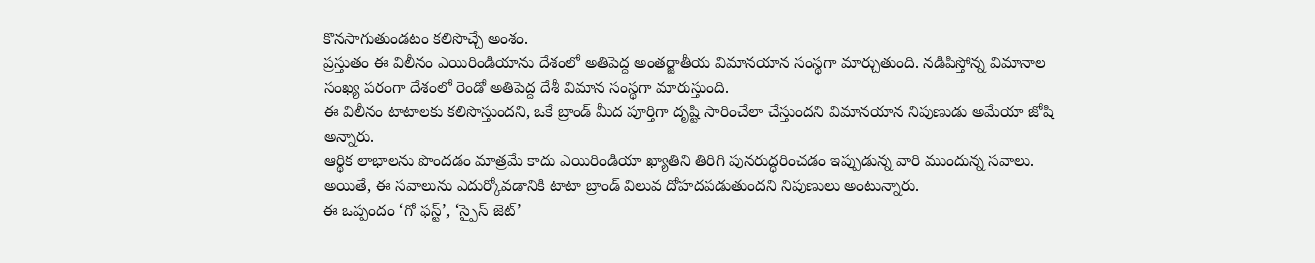కొనసాగుతుండటం కలిసొచ్చే అంశం.
ప్రస్తుతం ఈ విలీనం ఎయిరిండియాను దేశంలో అతిపెద్ద అంతర్జాతీయ విమానయాన సంస్థగా మార్చుతుంది. నడిపిస్తోన్న విమానాల సంఖ్య పరంగా దేశంలో రెండో అతిపెద్ద దేశీ విమాన సంస్థగా మారుస్తుంది.
ఈ విలీనం టాటాలకు కలిసొస్తుందని, ఒకే బ్రాండ్ మీద పూర్తిగా దృష్టి సారించేలా చేస్తుందని విమానయాన నిపుణుడు అమేయా జోషి అన్నారు.
ఆర్థిక లాభాలను పొందడం మాత్రమే కాదు ఎయిరిండియా ఖ్యాతిని తిరిగి పునరుద్ధరించడం ఇప్పుడున్న వారి ముందున్న సవాలు. అయితే, ఈ సవాలును ఎదుర్కోవడానికి టాటా బ్రాండ్ విలువ దోహదపడుతుందని నిపుణులు అంటున్నారు.
ఈ ఒప్పందం ‘గో ఫస్ట్’, ‘స్పైస్ జెట్’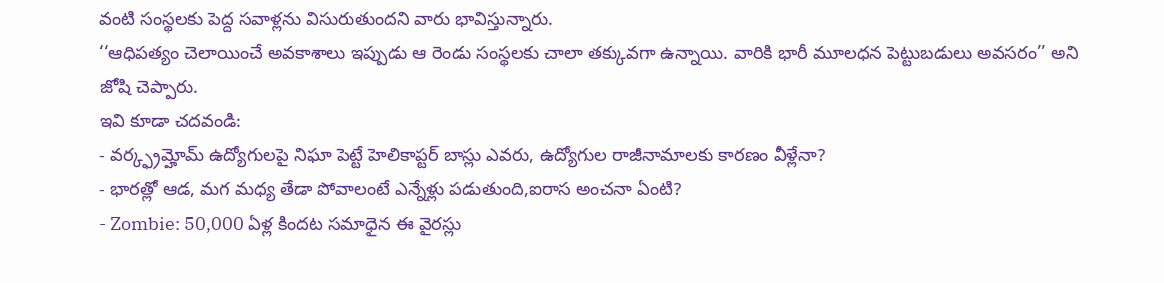వంటి సంస్థలకు పెద్ద సవాళ్లను విసురుతుందని వారు భావిస్తున్నారు.
‘‘ఆధిపత్యం చెలాయించే అవకాశాలు ఇప్పుడు ఆ రెండు సంస్థలకు చాలా తక్కువగా ఉన్నాయి. వారికి భారీ మూలధన పెట్టుబడులు అవసరం’’ అని జోషి చెప్పారు.
ఇవి కూడా చదవండి:
- వర్క్ఫ్రమ్హోమ్ ఉద్యోగులపై నిఘా పెట్టే హెలికాప్టర్ బాస్లు ఎవరు, ఉద్యోగుల రాజీనామాలకు కారణం వీళ్లేనా?
- భారత్లో ఆడ, మగ మధ్య తేడా పోవాలంటే ఎన్నేళ్లు పడుతుంది,ఐరాస అంచనా ఏంటి?
- Zombie: 50,000 ఏళ్ల కిందట సమాధైన ఈ వైరస్లు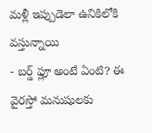మళ్లీ ఇప్పుడెలా ఉనికిలోకి వస్తున్నాయి
- బర్డ్ ఫ్లూ అంటే ఏంటి? ఈ వైరస్తో మనుషులకు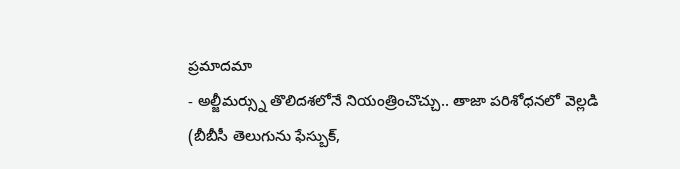ప్రమాదమా
- అల్జీమర్స్ను తొలిదశలోనే నియంత్రించొచ్చు.. తాజా పరిశోధనలో వెల్లడి
(బీబీసీ తెలుగును ఫేస్బుక్,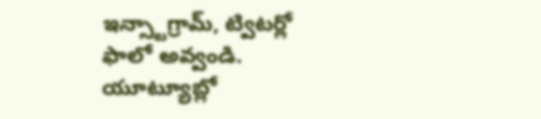ఇన్స్టాగ్రామ్, ట్విటర్లో ఫాలో అవ్వండి. యూట్యూబ్లో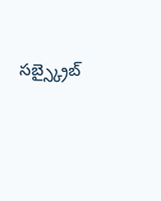సబ్స్క్రైబ్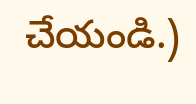చేయండి.)